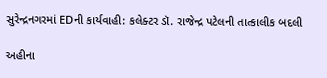સુરેન્દ્રનગરમાં EDની કાર્યવાહી: કલેક્ટર ડૉ. રાજેન્દ્ર પટેલની તાત્કાલીક બદલી

અહીના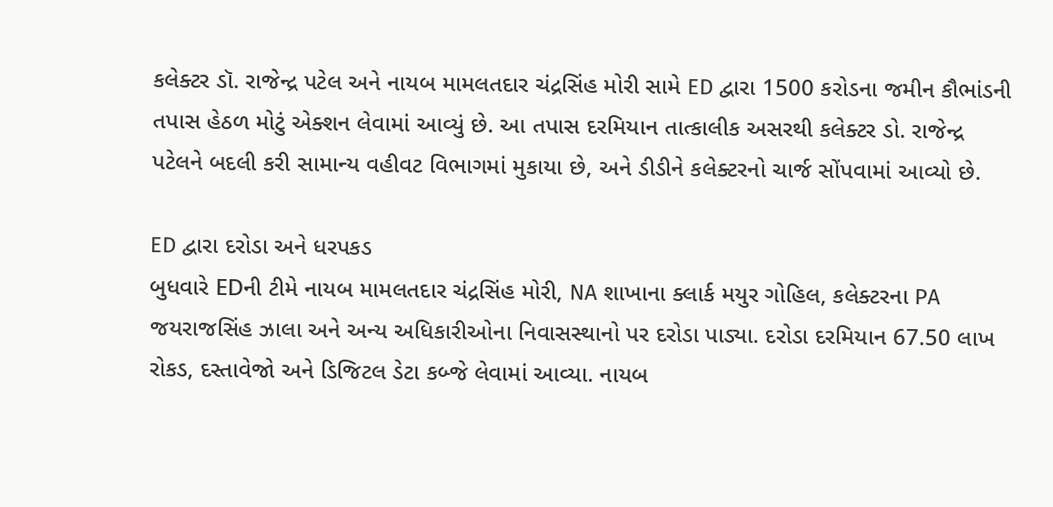કલેક્ટર ડૉ. રાજેન્દ્ર પટેલ અને નાયબ મામલતદાર ચંદ્રસિંહ મોરી સામે ED દ્વારા 1500 કરોડના જમીન કૌભાંડની તપાસ હેઠળ મોટું એક્શન લેવામાં આવ્યું છે. આ તપાસ દરમિયાન તાત્કાલીક અસરથી કલેક્ટર ડો. રાજેન્દ્ર પટેલને બદલી કરી સામાન્ય વહીવટ વિભાગમાં મુકાયા છે, અને ડીડીને કલેક્ટરનો ચાર્જ સોંપવામાં આવ્યો છે.

ED દ્વારા દરોડા અને ધરપકડ
બુધવારે EDની ટીમે નાયબ મામલતદાર ચંદ્રસિંહ મોરી, NA શાખાના ક્લાર્ક મયુર ગોહિલ, કલેક્ટરના PA જયરાજસિંહ ઝાલા અને અન્ય અધિકારીઓના નિવાસસ્થાનો પર દરોડા પાડ્યા. દરોડા દરમિયાન 67.50 લાખ રોકડ, દસ્તાવેજો અને ડિજિટલ ડેટા કબ્જે લેવામાં આવ્યા. નાયબ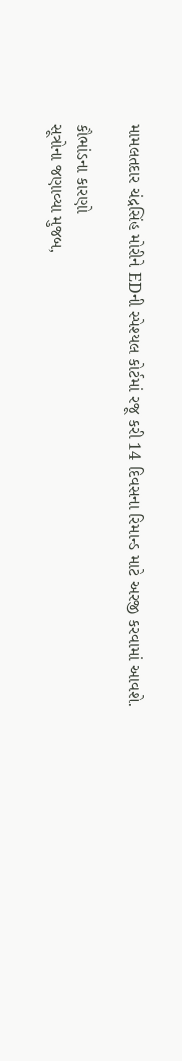મામલતદાર ચંદ્રસિંહ મોરીને EDની સ્પેશ્યલ કોર્ટમાં રજૂ કરી 14 દિવસના રિમાન્ડ માટે અરજી કરવામાં આવશે.

કૌભાંડના કારણો
સૂત્રોના જણાવ્યા મુજબ,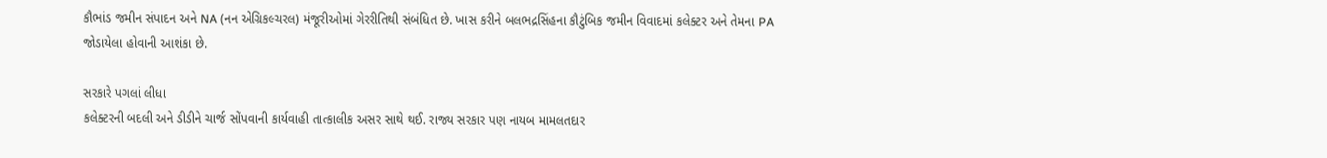કૌભાંડ જમીન સંપાદન અને NA (નન એગ્રિકલ્ચરલ) મંજૂરીઓમાં ગેરરીતિથી સંબંધિત છે. ખાસ કરીને બલભદ્રસિંહના કૌટુંબિક જમીન વિવાદમાં કલેક્ટર અને તેમના PA જોડાયેલા હોવાની આશંકા છે.

સરકારે પગલાં લીધા
કલેક્ટરની બદલી અને ડીડીને ચાર્જ સોંપવાની કાર્યવાહી તાત્કાલીક અસર સાથે થઈ. રાજ્ય સરકાર પણ નાયબ મામલતદાર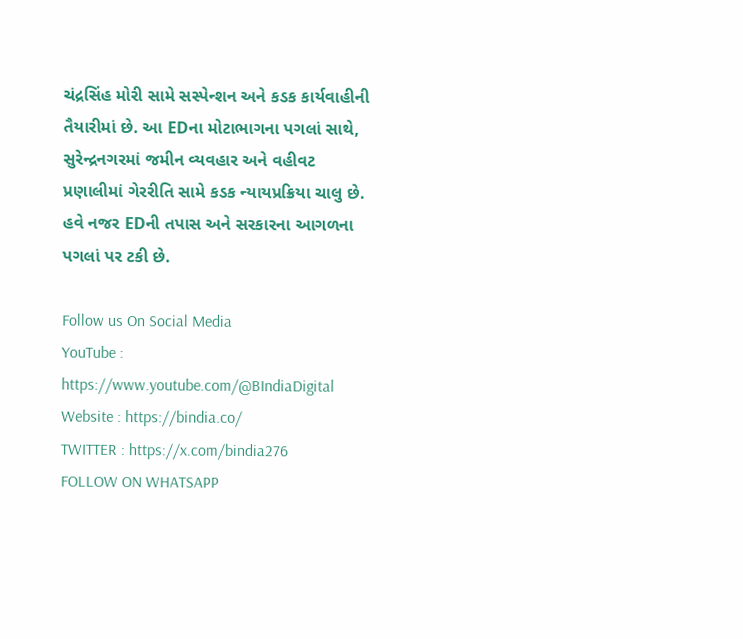ચંદ્રસિંહ મોરી સામે સસ્પેન્શન અને કડક કાર્યવાહીની તૈયારીમાં છે. આ EDના મોટાભાગના પગલાં સાથે, સુરેન્દ્રનગરમાં જમીન વ્યવહાર અને વહીવટ પ્રણાલીમાં ગેરરીતિ સામે કડક ન્યાયપ્રક્રિયા ચાલુ છે. હવે નજર EDની તપાસ અને સરકારના આગળના પગલાં પર ટકી છે.

Follow us On Social Media
YouTube : https://www.youtube.com/@BIndiaDigital
Website : https://bindia.co/
TWITTER : https://x.com/bindia276
FOLLOW ON WHATSAPP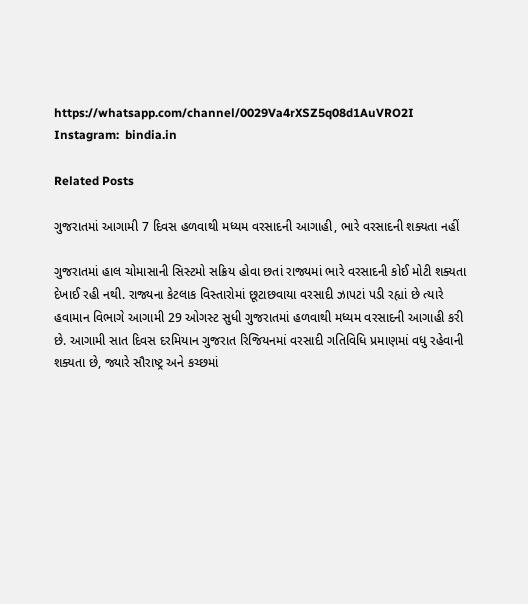https://whatsapp.com/channel/0029Va4rXSZ5q08d1AuVRO2I
Instagram:  bindia.in

Related Posts

ગુજરાતમાં આગામી 7 દિવસ હળવાથી મધ્યમ વરસાદની આગાહી, ભારે વરસાદની શક્યતા નહીં

ગુજરાતમાં હાલ ચોમાસાની સિસ્ટમો સક્રિય હોવા છતાં રાજ્યમાં ભારે વરસાદની કોઈ મોટી શક્યતા દેખાઈ રહી નથી. રાજ્યના કેટલાક વિસ્તારોમાં છૂટાછવાયા વરસાદી ઝાપટાં પડી રહ્યાં છે ત્યારે હવામાન વિભાગે આગામી 29 ઓગસ્ટ સુધી ગુજરાતમાં હળવાથી મધ્યમ વરસાદની આગાહી કરી છે. આગામી સાત દિવસ દરમિયાન ગુજરાત રિજિયનમાં વરસાદી ગતિવિધિ પ્રમાણમાં વધુ રહેવાની શક્યતા છે, જ્યારે સૌરાષ્ટ્ર અને કચ્છમાં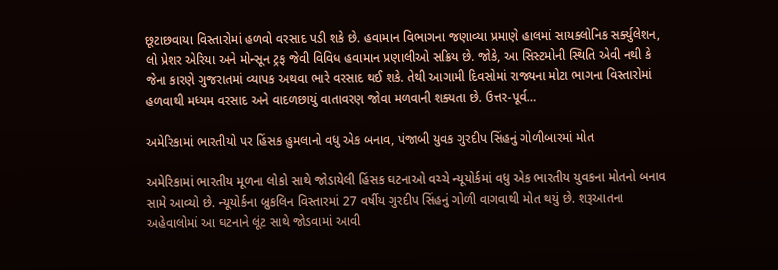છૂટાછવાયા વિસ્તારોમાં હળવો વરસાદ પડી શકે છે. હવામાન વિભાગના જણાવ્યા પ્રમાણે હાલમાં સાયક્લોનિક સર્ક્યુલેશન, લો પ્રેશર એરિયા અને મોન્સૂન ટ્રફ જેવી વિવિધ હવામાન પ્રણાલીઓ સક્રિય છે. જોકે, આ સિસ્ટમોની સ્થિતિ એવી નથી કે જેના કારણે ગુજરાતમાં વ્યાપક અથવા ભારે વરસાદ થઈ શકે. તેથી આગામી દિવસોમાં રાજ્યના મોટા ભાગના વિસ્તારોમાં હળવાથી મધ્યમ વરસાદ અને વાદળછાયું વાતાવરણ જોવા મળવાની શક્યતા છે. ઉત્તર-પૂર્વ…

અમેરિકામાં ભારતીયો પર હિંસક હુમલાનો વધુ એક બનાવ, પંજાબી યુવક ગુરદીપ સિંહનું ગોળીબારમાં મોત

અમેરિકામાં ભારતીય મૂળના લોકો સાથે જોડાયેલી હિંસક ઘટનાઓ વચ્ચે ન્યૂયોર્કમાં વધુ એક ભારતીય યુવકના મોતનો બનાવ સામે આવ્યો છે. ન્યૂયોર્કના બ્રુકલિન વિસ્તારમાં 27 વર્ષીય ગુરદીપ સિંહનું ગોળી વાગવાથી મોત થયું છે. શરૂઆતના અહેવાલોમાં આ ઘટનાને લૂંટ સાથે જોડવામાં આવી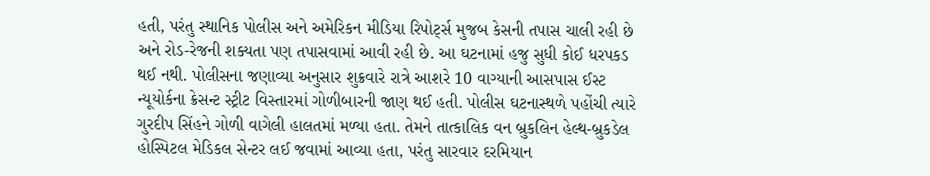હતી, પરંતુ સ્થાનિક પોલીસ અને અમેરિકન મીડિયા રિપોર્ટ્સ મુજબ કેસની તપાસ ચાલી રહી છે અને રોડ-રેજની શક્યતા પણ તપાસવામાં આવી રહી છે. આ ઘટનામાં હજુ સુધી કોઈ ધરપકડ થઈ નથી. પોલીસના જણાવ્યા અનુસાર શુક્રવારે રાત્રે આશરે 10 વાગ્યાની આસપાસ ઈસ્ટ ન્યૂયોર્કના ક્રેસન્ટ સ્ટ્રીટ વિસ્તારમાં ગોળીબારની જાણ થઈ હતી. પોલીસ ઘટનાસ્થળે પહોંચી ત્યારે ગુરદીપ સિંહને ગોળી વાગેલી હાલતમાં મળ્યા હતા. તેમને તાત્કાલિક વન બ્રુકલિન હેલ્થ-બ્રુકડેલ હોસ્પિટલ મેડિકલ સેન્ટર લઈ જવામાં આવ્યા હતા, પરંતુ સારવાર દરમિયાન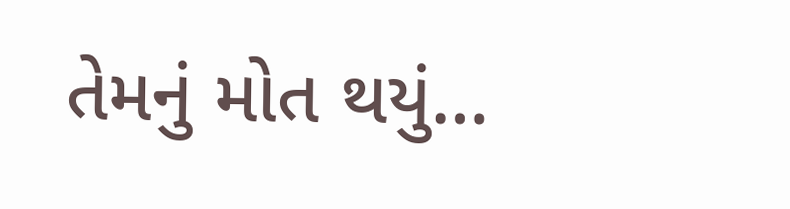તેમનું મોત થયું…